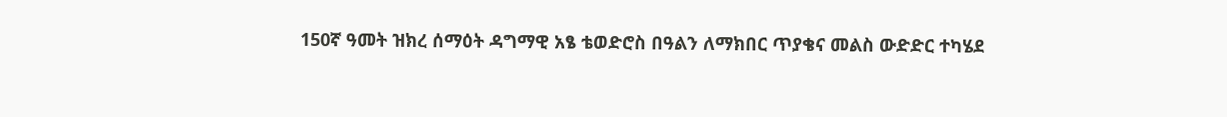150ኛ ዓመት ዝክረ ሰማዕት ዳግማዊ አፄ ቴወድሮስ በዓልን ለማክበር ጥያቄና መልስ ውድድር ተካሄደ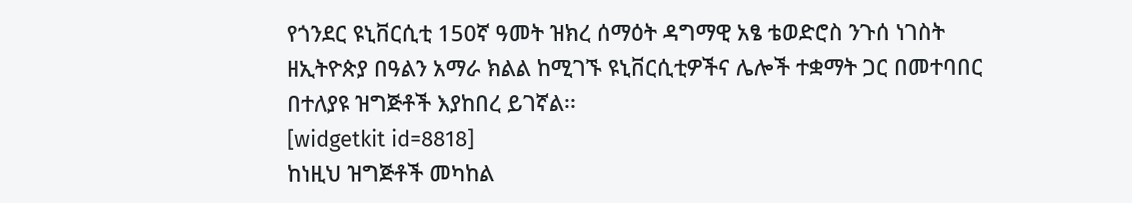የጎንደር ዩኒቨርሲቲ 150ኛ ዓመት ዝክረ ሰማዕት ዳግማዊ አፄ ቴወድሮስ ንጉሰ ነገስት ዘኢትዮጵያ በዓልን አማራ ክልል ከሚገኙ ዩኒቨርሲቲዎችና ሌሎች ተቋማት ጋር በመተባበር በተለያዩ ዝግጅቶች እያከበረ ይገኛል፡፡
[widgetkit id=8818]
ከነዚህ ዝግጅቶች መካከል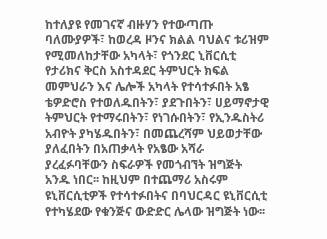ከተለያዩ የመገናኛ ብዙሃን የተውጣጡ ባለሙያዎች፣ ከወረዳ ዞንና ክልል ባህልና ቱሪዝም የሚመለከታቸው አካላት፣ የጎንደር ኒቨርሲቲ የታሪክና ቅርስ አስተዳደር ትምህርት ክፍል መምህራን እና ሌሎች አካላት የተሳተፉበት አፄ ቴዎድሮስ የተወለዱበትን፣ ያደጉበትን፣ ሀይማኖታዊ ትምህርት የተማሩበትን፣ የነገሱበትን፣ የኢንዱስትሪ አብዮት ያካሄዱበትን፣ በመጨረሻም ህይወታቸው ያለፈበትን በአጠቃላት የአፄው አሻራ ያረፈፉባቸውን ስፍራዎች የመጎብኘት ዝግጅት አንዱ ነበር፡፡ ከዚህም በተጨማሪ አስሩም ዩኒቨርሲቲዎች የተሳተፉበትና በባህርዳር ዩኒቨርሲቲ የተካሄደው የቁንጅና ውድድር ሌላው ዝግጅት ነው፡፡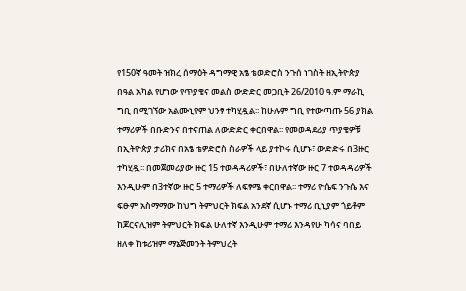የ150ኛ ዓመት ዝክረ ሰማዕት ዳግማዊ አፄ ቴወድሮስ ንጉሰ ነገስት ዘኢትዮጵያ በዓል አካል የሆነው የጥያቄና መልስ ውድድር መጋቢት 26/2010 ዓ.ም ማራኪ ግቢ በሚገኘው አልሙኒየም ህንፃ ተካሂዷል፡፡ ከሁሉም ግቢ የተውጣጡ 56 ያክል ተማሪዎች በቡድንና በተናጠል ለውድድር ቀርበዋል፡፡ የመወዳደሪያ ጥያቄዎቹ በኢትዮጵያ ታሪክና በአፄ ቴዎድሮስ ስራዎች ላይ ያተኮሩ ሲሆኑ፣ ውድድሩ በ3ዙር ተካሂዷ፡፡ በመጀመሪያው ዙር 15 ተወዳዳሪዎች፣ በሁለተኛው ዙር 7 ተወዳዳሪዎች እንዲሁም በ3ተኛው ዙር 5 ተማሪዎች ለፍፃሜ ቀርበዋል፡፡ ተማሪ ዮሴፍ ንጉሴ እና ፍፁም አስማማው ከህግ ትምህርት ክፍል አንደኛ ሲሆኑ ተማሪ ቢኒያም ጎይቶም ከጆርናሊዝም ትምህርት ክፍል ሁለተኛ እንዲሁም ተማሪ እንዳየሁ ካሳና ባበይ ዘለቀ ከቱሪዝም ማኔጅመንት ትምህረት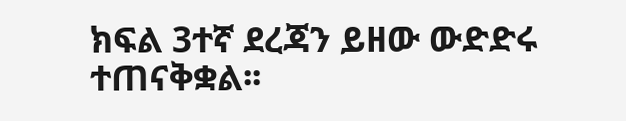ክፍል 3ተኛ ደረጃን ይዘው ውድድሩ ተጠናቅቋል፡፡